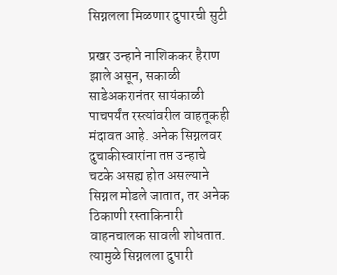सिग्नलला मिळणार दुपारची सुटी

प्रखर उन्हाने नाशिककर हैराण झाले असून, सकाळी साडेअकरानंतर सायंकाळी पाचपर्यंत रस्त्यांवरील वाहतूकही मंदावत आहे. अनेक सिग्नलवर दुचाकीस्वारांना तप्त उन्हाचे चटके असह्य होत असल्याने सिग्नल मोडले जातात, तर अनेक ठिकाणी रस्ताकिनारी वाहनचालक सावली शोधतात. त्यामुळे सिग्नलला दुपारी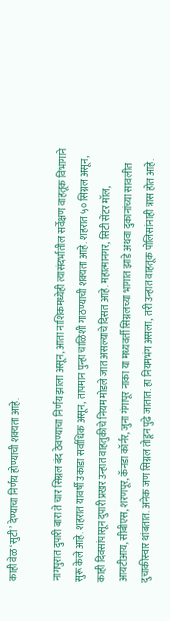काही वेळ ‘सुटी’ देण्याचा निर्णय होण्याची शक्यता आहे.

नागपुरात दुपारी बारा ते चार सिग्नल बंद ठेवण्याचा निर्णय झाला असून, आता नाशिकमध्येही त्यासंदर्भातील सर्वेक्षण वाहतूक विभागाने सुरू केले आहे. शहरात यावर्षी उकाडा सर्वाधिक असून, तापमान पुन्हा चाळिशी गाठण्याची शक्यता आहे. शहरात ५० सिग्नल असून, काही दिवसांपासून दुपारी प्रखर उन्हात वाहतुकीचे नियम मोडले जात असल्याचे दिसत आहे. महात्मानगर, सिटी सेंटर मॉल, आयटीआय, सीबीएस, शरणपूर, कॅनडा कॉर्नर, जुना गंगापूर नाका या मध्यवर्ती सिग्नलच्या भागात झाडे अथवा दुकानांच्या सावलीत दुचाकीस्वार थांबतात. अनेक जण सिग्नल तोडून पुढे जातात. हा नियमभंग असला, तरी उन्हात वाहतूक पोलिसांनाही त्रास होत आहे.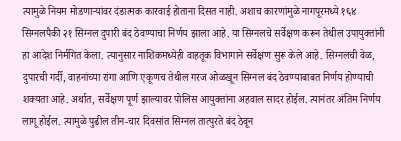त्यामुळे नियम मोडणाऱ्यांवर दंडात्मक कारवाई होताना दिसत नाही. अशाच कारणांमुळे नागपूरमध्ये १६४ सिग्नलपैकी २१ सिग्नल दुपारी बंद ठेवण्याचा निर्णय झाला आहे. या सिग्नलचे सर्वेक्षण करून तेथील उपायुक्तांनी हा आदेश निर्मगित केला. त्यानुसार नाशिकमध्येही वाहतूक विभागाने सर्वेक्षण सुरू केले आहे. सिग्नलची वेळ, दुपारची गर्दी, वाहनांच्या रांगा आणि एकूणच तेथील गरज ओळखून सिग्नल बंद ठेवण्याबाबत निर्णय होण्याची शक्यता आहे. अर्थात, सर्वेक्षण पूर्ण झाल्यावर पोलिस आयुक्तांना अहवाल सादर होईल. त्यानंतर अंतिम निर्णय लागू होईल. त्यामुळे पुढील तीन-चार दिवसांत सिग्नल तात्पुरते बंद ठेवून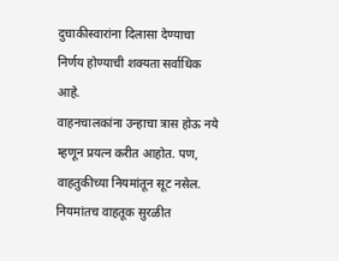दुचाकीस्वारांना दिलासा देण्याचा निर्णय होण्याची शक्यता सर्वाधिक आहे.
वाहनचालकांना उन्हाचा त्रास होऊ नये म्हणून प्रयत्न करीत आहोत. पण, वाहतुकीच्या नियमांतून सूट नसेल. नियमांतच वाहतूक सुरळीत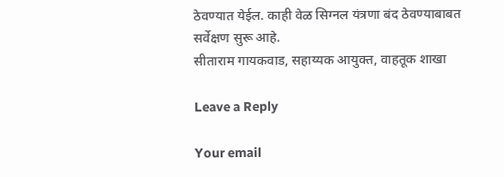ठेवण्यात येईल. काही वेळ सिग्नल यंत्रणा बंद ठेवण्याबाबत सर्वेक्षण सुरू आहे.
सीताराम गायकवाड, सहाय्यक आयुक्त, वाहतूक शाखा

Leave a Reply

Your email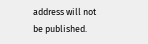address will not be published.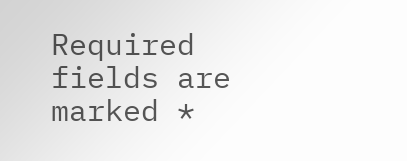Required fields are marked *